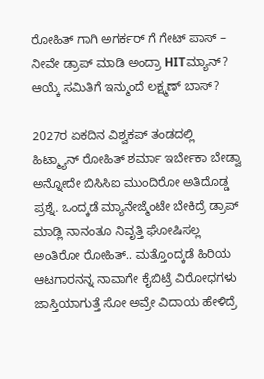ರೋಹಿತ್ ಗಾಗಿ ಅಗರ್ಕರ್ ಗೆ ಗೇಟ್ ಪಾಸ್ – ನೀವೇ ಡ್ರಾಪ್ ಮಾಡಿ ಅಂದ್ರಾ HITಮ್ಯಾನ್?
ಆಯ್ಕೆ ಸಮಿತಿಗೆ ಇನ್ಮುಂದೆ ಲಕ್ಷ್ಮಣ್ ಬಾಸ್?

2027ರ ಏಕದಿನ ವಿಶ್ವಕಪ್ ತಂಡದಲ್ಲಿ ಹಿಟ್ಮ್ಯಾನ್ ರೋಹಿತ್ ಶರ್ಮಾ ಇರ್ಬೇಕಾ ಬೇಡ್ವಾ ಅನ್ನೋದೇ ಬಿಸಿಸಿಐ ಮುಂದಿರೋ ಅತಿದೊಡ್ಡ ಪ್ರಶ್ನೆ. ಒಂದ್ಕಡೆ ಮ್ಯಾನೇಜ್ಮೆಂಟೇ ಬೇಕಿದ್ರೆ ಡ್ರಾಪ್ ಮಾಡ್ಲಿ ನಾನಂತೂ ನಿವೃತ್ತಿ ಘೋಷಿಸಲ್ಲ ಅಂತಿರೋ ರೋಹಿತ್.. ಮತ್ತೊಂದ್ಕಡೆ ಹಿರಿಯ ಆಟಗಾರನನ್ನ ನಾವಾಗೇ ಕೈಬಿಟ್ರೆ ವಿರೋಧಗಳು ಜಾಸ್ತಿಯಾಗುತ್ತೆ ಸೋ ಅವ್ರೇ ವಿದಾಯ ಹೇಳಿದ್ರೆ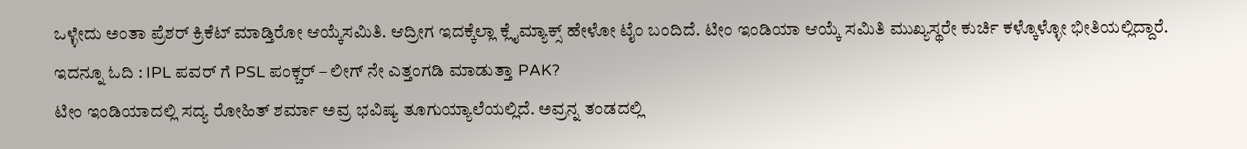ಒಳ್ಳೇದು ಅಂತಾ ಪ್ರೆಶರ್ ಕ್ರಿಕೆಟ್ ಮಾಡ್ತಿರೋ ಆಯ್ಕೆಸಮಿತಿ. ಆದ್ರೀಗ ಇದಕ್ಕೆಲ್ಲಾ ಕ್ಲೈಮ್ಯಾಕ್ಸ್ ಹೇಳೋ ಟೈಂ ಬಂದಿದೆ. ಟೀಂ ಇಂಡಿಯಾ ಆಯ್ಕೆ ಸಮಿತಿ ಮುಖ್ಯಸ್ಥರೇ ಕುರ್ಚಿ ಕಳ್ಕೊಳ್ಳೋ ಭೀತಿಯಲ್ಲಿದ್ದಾರೆ.
ಇದನ್ನೂ ಓದಿ : IPL ಪವರ್ ಗೆ PSL ಪಂಕ್ಚರ್ – ಲೀಗ್ ನೇ ಎತ್ತಂಗಡಿ ಮಾಡುತ್ತಾ PAK?
ಟೀಂ ಇಂಡಿಯಾದಲ್ಲಿ ಸದ್ಯ ರೋಹಿತ್ ಶರ್ಮಾ ಅವ್ರ ಭವಿಷ್ಯ ತೂಗುಯ್ಯಾಲೆಯಲ್ಲಿದೆ. ಅವ್ರನ್ನ ತಂಡದಲ್ಲಿ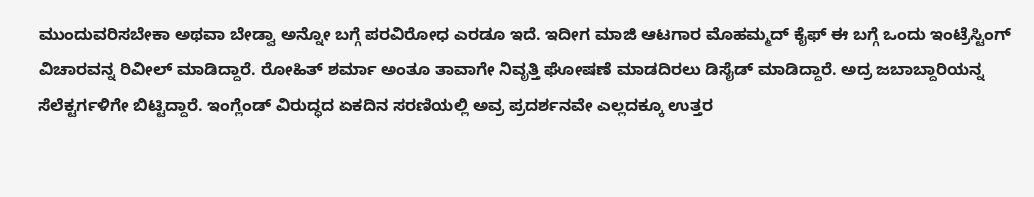ಮುಂದುವರಿಸಬೇಕಾ ಅಥವಾ ಬೇಡ್ವಾ ಅನ್ನೋ ಬಗ್ಗೆ ಪರವಿರೋಧ ಎರಡೂ ಇದೆ. ಇದೀಗ ಮಾಜಿ ಆಟಗಾರ ಮೊಹಮ್ಮದ್ ಕೈಫ್ ಈ ಬಗ್ಗೆ ಒಂದು ಇಂಟ್ರೆಸ್ಟಿಂಗ್ ವಿಚಾರವನ್ನ ರಿವೀಲ್ ಮಾಡಿದ್ದಾರೆ. ರೋಹಿತ್ ಶರ್ಮಾ ಅಂತೂ ತಾವಾಗೇ ನಿವೃತ್ತಿ ಘೋಷಣೆ ಮಾಡದಿರಲು ಡಿಸೈಡ್ ಮಾಡಿದ್ದಾರೆ. ಅದ್ರ ಜಬಾಬ್ದಾರಿಯನ್ನ ಸೆಲೆಕ್ಟರ್ಗಳಿಗೇ ಬಿಟ್ಟಿದ್ದಾರೆ. ಇಂಗ್ಲೆಂಡ್ ವಿರುದ್ಧದ ಏಕದಿನ ಸರಣಿಯಲ್ಲಿ ಅವ್ರ ಪ್ರದರ್ಶನವೇ ಎಲ್ಲದಕ್ಕೂ ಉತ್ತರ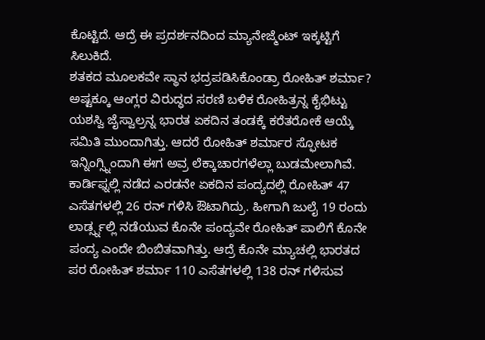ಕೊಟ್ಟಿದೆ. ಆದ್ರೆ ಈ ಪ್ರದರ್ಶನದಿಂದ ಮ್ಯಾನೇಜ್ಮೆಂಟ್ ಇಕ್ಕಟ್ಟಿಗೆ ಸಿಲುಕಿದೆ.
ಶತಕದ ಮೂಲಕವೇ ಸ್ಥಾನ ಭದ್ರಪಡಿಸಿಕೊಂಡ್ರಾ ರೋಹಿತ್ ಶರ್ಮಾ?
ಅಷ್ಟಕ್ಕೂ ಆಂಗ್ಲರ ವಿರುದ್ಧದ ಸರಣಿ ಬಳಿಕ ರೋಹಿತ್ರನ್ನ ಕೈಭಿಟ್ಟು ಯಶಸ್ವಿ ಜೈಸ್ವಾಲ್ರನ್ನ ಭಾರತ ಏಕದಿನ ತಂಡಕ್ಕೆ ಕರೆತರೋಕೆ ಆಯ್ಕೆ ಸಮಿತಿ ಮುಂದಾಗಿತ್ತು. ಆದರೆ ರೋಹಿತ್ ಶರ್ಮಾರ ಸ್ಫೋಟಕ ಇನ್ನಿಂಗ್ಸ್ನಿಂದಾಗಿ ಈಗ ಅವ್ರ ಲೆಕ್ಕಾಚಾರಗಳೆಲ್ಲಾ ಬುಡಮೇಲಾಗಿವೆ. ಕಾರ್ಡಿಫ್ನಲ್ಲಿ ನಡೆದ ಎರಡನೇ ಏಕದಿನ ಪಂದ್ಯದಲ್ಲಿ ರೋಹಿತ್ 47 ಎಸೆತಗಳಲ್ಲಿ 26 ರನ್ ಗಳಿಸಿ ಔಟಾಗಿದ್ರು. ಹೀಗಾಗಿ ಜುಲೈ 19 ರಂದು ಲಾರ್ಡ್ಸ್ನಲ್ಲಿ ನಡೆಯುವ ಕೊನೇ ಪಂದ್ಯವೇ ರೋಹಿತ್ ಪಾಲಿಗೆ ಕೊನೇ ಪಂದ್ಯ ಎಂದೇ ಬಿಂಬಿತವಾಗಿತ್ತು. ಆದ್ರೆ ಕೊನೇ ಮ್ಯಾಚಲ್ಲಿ ಭಾರತದ ಪರ ರೋಹಿತ್ ಶರ್ಮಾ 110 ಎಸೆತಗಳಲ್ಲಿ 138 ರನ್ ಗಳಿಸುವ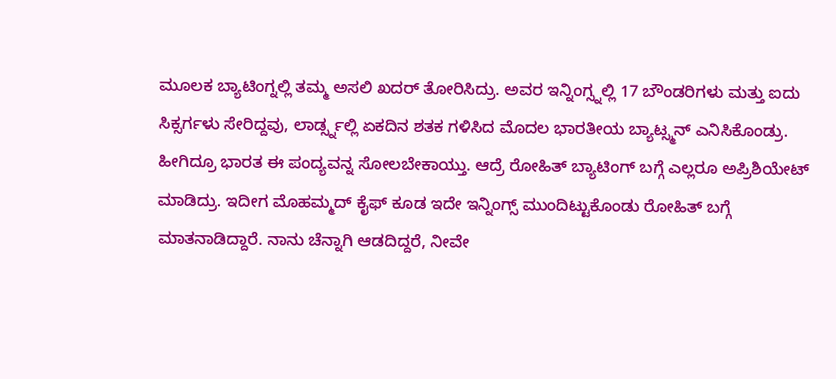ಮೂಲಕ ಬ್ಯಾಟಿಂಗ್ನಲ್ಲಿ ತಮ್ಮ ಅಸಲಿ ಖದರ್ ತೋರಿಸಿದ್ರು. ಅವರ ಇನ್ನಿಂಗ್ಸ್ನಲ್ಲಿ 17 ಬೌಂಡರಿಗಳು ಮತ್ತು ಐದು ಸಿಕ್ಸರ್ಗಳು ಸೇರಿದ್ದವು, ಲಾರ್ಡ್ಸ್ನಲ್ಲಿ ಏಕದಿನ ಶತಕ ಗಳಿಸಿದ ಮೊದಲ ಭಾರತೀಯ ಬ್ಯಾಟ್ಸ್ಮನ್ ಎನಿಸಿಕೊಂಡ್ರು. ಹೀಗಿದ್ರೂ ಭಾರತ ಈ ಪಂದ್ಯವನ್ನ ಸೋಲಬೇಕಾಯ್ತು. ಆದ್ರೆ ರೋಹಿತ್ ಬ್ಯಾಟಿಂಗ್ ಬಗ್ಗೆ ಎಲ್ಲರೂ ಅಪ್ರಿಶಿಯೇಟ್ ಮಾಡಿದ್ರು. ಇದೀಗ ಮೊಹಮ್ಮದ್ ಕೈಫ್ ಕೂಡ ಇದೇ ಇನ್ನಿಂಗ್ಸ್ ಮುಂದಿಟ್ಟುಕೊಂಡು ರೋಹಿತ್ ಬಗ್ಗೆ ಮಾತನಾಡಿದ್ದಾರೆ. ನಾನು ಚೆನ್ನಾಗಿ ಆಡದಿದ್ದರೆ, ನೀವೇ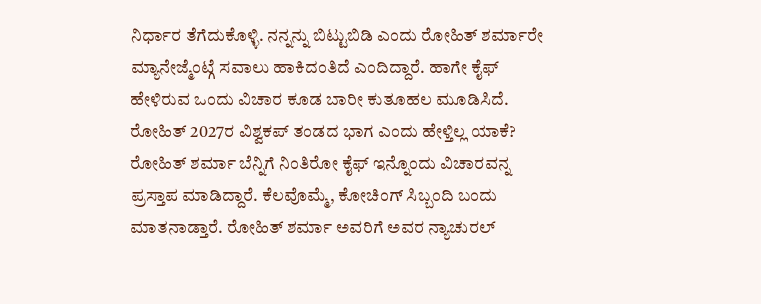ನಿರ್ಧಾರ ತೆಗೆದುಕೊಳ್ಳಿ. ನನ್ನನ್ನು ಬಿಟ್ಟುಬಿಡಿ ಎಂದು ರೋಹಿತ್ ಶರ್ಮಾರೇ ಮ್ಯಾನೇಜ್ಮೆಂಟ್ಗೆ ಸವಾಲು ಹಾಕಿದಂತಿದೆ ಎಂದಿದ್ದಾರೆ. ಹಾಗೇ ಕೈಫ್ ಹೇಳಿರುವ ಒಂದು ವಿಚಾರ ಕೂಡ ಬಾರೀ ಕುತೂಹಲ ಮೂಡಿಸಿದೆ.
ರೋಹಿತ್ 2027ರ ವಿಶ್ವಕಪ್ ತಂಡದ ಭಾಗ ಎಂದು ಹೇಳ್ತಿಲ್ಲ ಯಾಕೆ?
ರೋಹಿತ್ ಶರ್ಮಾ ಬೆನ್ನಿಗೆ ನಿಂತಿರೋ ಕೈಫ್ ಇನ್ನೊಂದು ವಿಚಾರವನ್ನ ಪ್ರಸ್ತಾಪ ಮಾಡಿದ್ದಾರೆ. ಕೆಲವೊಮ್ಮೆ, ಕೋಚಿಂಗ್ ಸಿಬ್ಬಂದಿ ಬಂದು ಮಾತನಾಡ್ತಾರೆ. ರೋಹಿತ್ ಶರ್ಮಾ ಅವರಿಗೆ ಅವರ ನ್ಯಾಚುರಲ್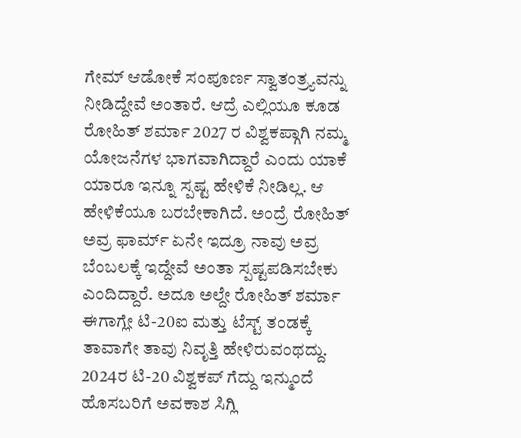ಗೇಮ್ ಆಡೋಕೆ ಸಂಪೂರ್ಣ ಸ್ವಾತಂತ್ರ್ಯವನ್ನು ನೀಡಿದ್ದೇವೆ ಅಂತಾರೆ. ಆದ್ರೆ ಎಲ್ಲಿಯೂ ಕೂಡ ರೋಹಿತ್ ಶರ್ಮಾ 2027 ರ ವಿಶ್ವಕಪ್ಗಾಗಿ ನಮ್ಮ ಯೋಜನೆಗಳ ಭಾಗವಾಗಿದ್ದಾರೆ ಎಂದು ಯಾಕೆ ಯಾರೂ ಇನ್ನೂ ಸ್ಪಷ್ಟ ಹೇಳಿಕೆ ನೀಡಿಲ್ಲ. ಆ ಹೇಳಿಕೆಯೂ ಬರಬೇಕಾಗಿದೆ. ಅಂದ್ರೆ ರೋಹಿತ್ ಅವ್ರ ಫಾರ್ಮ್ ಏನೇ ಇದ್ರೂ ನಾವು ಅವ್ರ ಬೆಂಬಲಕ್ಕೆ ಇದ್ದೇವೆ ಅಂತಾ ಸ್ಪಷ್ಟಪಡಿಸಬೇಕು ಎಂದಿದ್ದಾರೆ. ಅದೂ ಅಲ್ದೇ ರೋಹಿತ್ ಶರ್ಮಾ ಈಗಾಗ್ಲೇ ಟಿ-20ಐ ಮತ್ತು ಟೆಸ್ಟ್ ತಂಡಕ್ಕೆ ತಾವಾಗೇ ತಾವು ನಿವೃತ್ತಿ ಹೇಳಿರುವಂಥದ್ದು. 2024ರ ಟಿ-20 ವಿಶ್ವಕಪ್ ಗೆದ್ದು ಇನ್ಮುಂದೆ ಹೊಸಬರಿಗೆ ಅವಕಾಶ ಸಿಗ್ಲಿ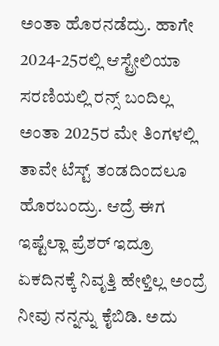ಅಂತಾ ಹೊರನಡೆದ್ರು. ಹಾಗೇ 2024-25ರಲ್ಲಿ ಆಸ್ಟ್ರೇಲಿಯಾ ಸರಣಿಯಲ್ಲಿ ರನ್ಸ್ ಬಂದಿಲ್ಲ ಅಂತಾ 2025ರ ಮೇ ತಿಂಗಳಲ್ಲಿ ತಾವೇ ಟೆಸ್ಟ್ ತಂಡದಿಂದಲೂ ಹೊರಬಂದ್ರು. ಆದ್ರೆ ಈಗ ಇಷ್ಟೆಲ್ಲಾ ಪ್ರೆಶರ್ ಇದ್ರೂ ಏಕದಿನಕ್ಕೆ ನಿವೃತ್ತಿ ಹೇಳ್ತಿಲ್ಲ ಅಂದ್ರೆ ನೀವು ನನ್ನನ್ನು ಕೈಬಿಡಿ. ಅದು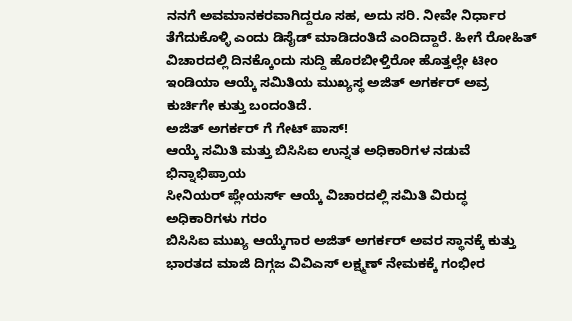ನನಗೆ ಅವಮಾನಕರವಾಗಿದ್ದರೂ ಸಹ, ಅದು ಸರಿ. ನೀವೇ ನಿರ್ಧಾರ ತೆಗೆದುಕೊಳ್ಳಿ ಎಂದು ಡಿಸೈಡ್ ಮಾಡಿದಂತಿದೆ ಎಂದಿದ್ದಾರೆ. ಹೀಗೆ ರೋಹಿತ್ ವಿಚಾರದಲ್ಲಿ ದಿನಕ್ಕೊಂದು ಸುದ್ದಿ ಹೊರಬೀಳ್ತಿರೋ ಹೊತ್ತಲ್ಲೇ ಟೀಂ ಇಂಡಿಯಾ ಆಯ್ಕೆ ಸಮಿತಿಯ ಮುಖ್ಯಸ್ಥ ಅಜಿತ್ ಅಗರ್ಕರ್ ಅವ್ರ ಕುರ್ಚಿಗೇ ಕುತ್ತು ಬಂದಂತಿದೆ.
ಅಜಿತ್ ಅಗರ್ಕರ್ ಗೆ ಗೇಟ್ ಪಾಸ್!
ಆಯ್ಕೆ ಸಮಿತಿ ಮತ್ತು ಬಿಸಿಸಿಐ ಉನ್ನತ ಅಧಿಕಾರಿಗಳ ನಡುವೆ ಭಿನ್ನಾಭಿಪ್ರಾಯ
ಸೀನಿಯರ್ ಪ್ಲೇಯರ್ಸ್ ಆಯ್ಕೆ ವಿಚಾರದಲ್ಲಿ ಸಮಿತಿ ವಿರುದ್ಧ ಅಧಿಕಾರಿಗಳು ಗರಂ
ಬಿಸಿಸಿಐ ಮುಖ್ಯ ಆಯ್ಕೆಗಾರ ಅಜಿತ್ ಅಗರ್ಕರ್ ಅವರ ಸ್ಥಾನಕ್ಕೆ ಕುತ್ತು
ಭಾರತದ ಮಾಜಿ ದಿಗ್ಗಜ ವಿವಿಎಸ್ ಲಕ್ಷ್ಮಣ್ ನೇಮಕಕ್ಕೆ ಗಂಭೀರ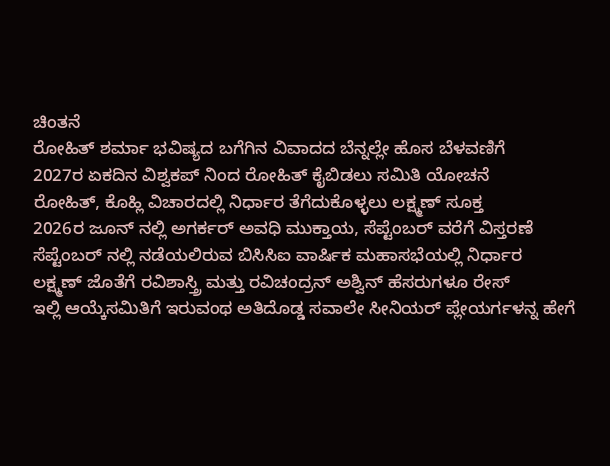ಚಿಂತನೆ
ರೋಹಿತ್ ಶರ್ಮಾ ಭವಿಷ್ಯದ ಬಗೆಗಿನ ವಿವಾದದ ಬೆನ್ನಲ್ಲೇ ಹೊಸ ಬೆಳವಣಿಗೆ
2027ರ ಏಕದಿನ ವಿಶ್ವಕಪ್ ನಿಂದ ರೋಹಿತ್ ಕೈಬಿಡಲು ಸಮಿತಿ ಯೋಚನೆ
ರೋಹಿತ್, ಕೊಹ್ಲಿ ವಿಚಾರದಲ್ಲಿ ನಿರ್ಧಾರ ತೆಗೆದುಕೊಳ್ಳಲು ಲಕ್ಷ್ಮಣ್ ಸೂಕ್ತ
2026ರ ಜೂನ್ ನಲ್ಲಿ ಅಗರ್ಕರ್ ಅವಧಿ ಮುಕ್ತಾಯ, ಸೆಪ್ಟೆಂಬರ್ ವರೆಗೆ ವಿಸ್ತರಣೆ
ಸೆಪ್ಟೆಂಬರ್ ನಲ್ಲಿ ನಡೆಯಲಿರುವ ಬಿಸಿಸಿಐ ವಾರ್ಷಿಕ ಮಹಾಸಭೆಯಲ್ಲಿ ನಿರ್ಧಾರ
ಲಕ್ಷ್ಮಣ್ ಜೊತೆಗೆ ರವಿಶಾಸ್ತ್ರಿ ಮತ್ತು ರವಿಚಂದ್ರನ್ ಅಶ್ವಿನ್ ಹೆಸರುಗಳೂ ರೇಸ್
ಇಲ್ಲಿ ಆಯ್ಕೆಸಮಿತಿಗೆ ಇರುವಂಥ ಅತಿದೊಡ್ಡ ಸವಾಲೇ ಸೀನಿಯರ್ ಪ್ಲೇಯರ್ಗಳನ್ನ ಹೇಗೆ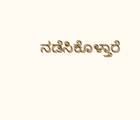ನಡೆಸಿಕೊಳ್ತಾರೆ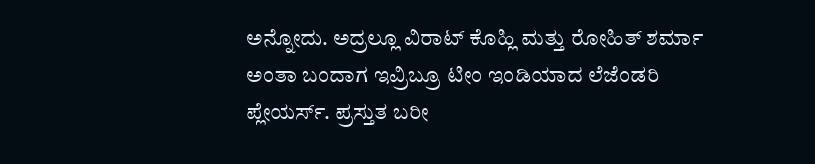ಅನ್ನೋದು. ಅದ್ರಲ್ಲೂ ವಿರಾಟ್ ಕೊಹ್ಲಿ ಮತ್ತು ರೋಹಿತ್ ಶರ್ಮಾ ಅಂತಾ ಬಂದಾಗ ಇವ್ರಿಬ್ರೂ ಟೀಂ ಇಂಡಿಯಾದ ಲೆಜೆಂಡರಿ ಪ್ಲೇಯರ್ಸ್. ಪ್ರಸ್ತುತ ಬರೀ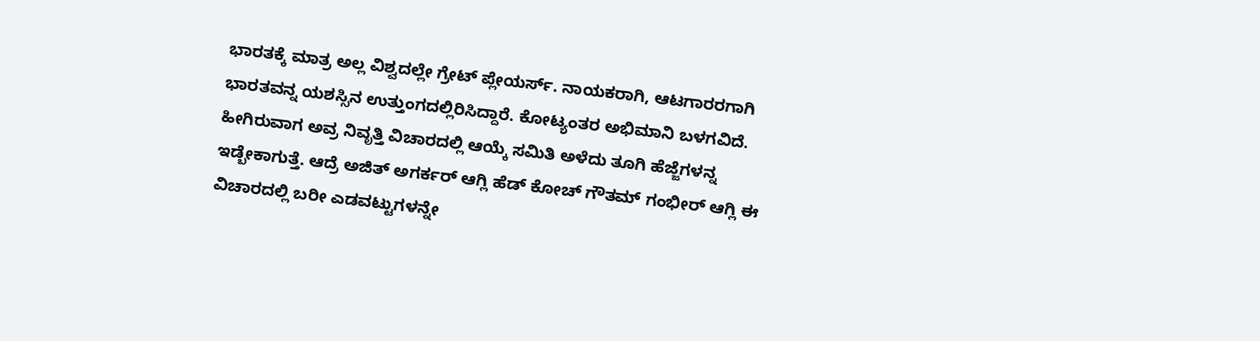ಭಾರತಕ್ಕೆ ಮಾತ್ರ ಅಲ್ಲ ವಿಶ್ವದಲ್ಲೇ ಗ್ರೇಟ್ ಪ್ಲೇಯರ್ಸ್. ನಾಯಕರಾಗಿ, ಆಟಗಾರರಗಾಗಿ ಭಾರತವನ್ನ ಯಶಸ್ಸಿನ ಉತ್ತುಂಗದಲ್ಲಿರಿಸಿದ್ದಾರೆ. ಕೋಟ್ಯಂತರ ಅಭಿಮಾನಿ ಬಳಗವಿದೆ. ಹೀಗಿರುವಾಗ ಅವ್ರ ನಿವೃತ್ತಿ ವಿಚಾರದಲ್ಲಿ ಆಯ್ಕೆ ಸಮಿತಿ ಅಳೆದು ತೂಗಿ ಹೆಜ್ಜೆಗಳನ್ನ ಇಡ್ಬೇಕಾಗುತ್ತೆ. ಆದ್ರೆ ಅಜಿತ್ ಅಗರ್ಕರ್ ಆಗ್ಲಿ ಹೆಡ್ ಕೋಚ್ ಗೌತಮ್ ಗಂಭೀರ್ ಆಗ್ಲಿ ಈ ವಿಚಾರದಲ್ಲಿ ಬರೀ ಎಡವಟ್ಟುಗಳನ್ನೇ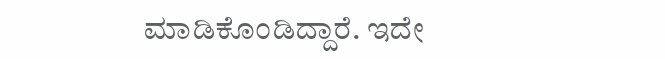ಮಾಡಿಕೊಂಡಿದ್ದಾರೆ. ಇದೇ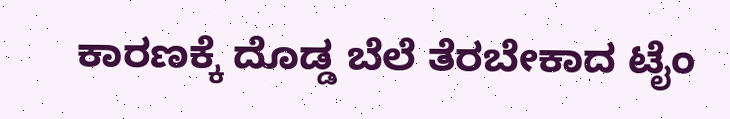ಕಾರಣಕ್ಕೆ ದೊಡ್ಡ ಬೆಲೆ ತೆರಬೇಕಾದ ಟೈಂ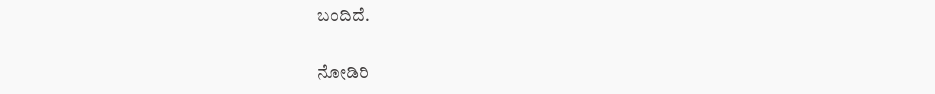ಬಂದಿದೆ.

ನೋಡಿರಿ